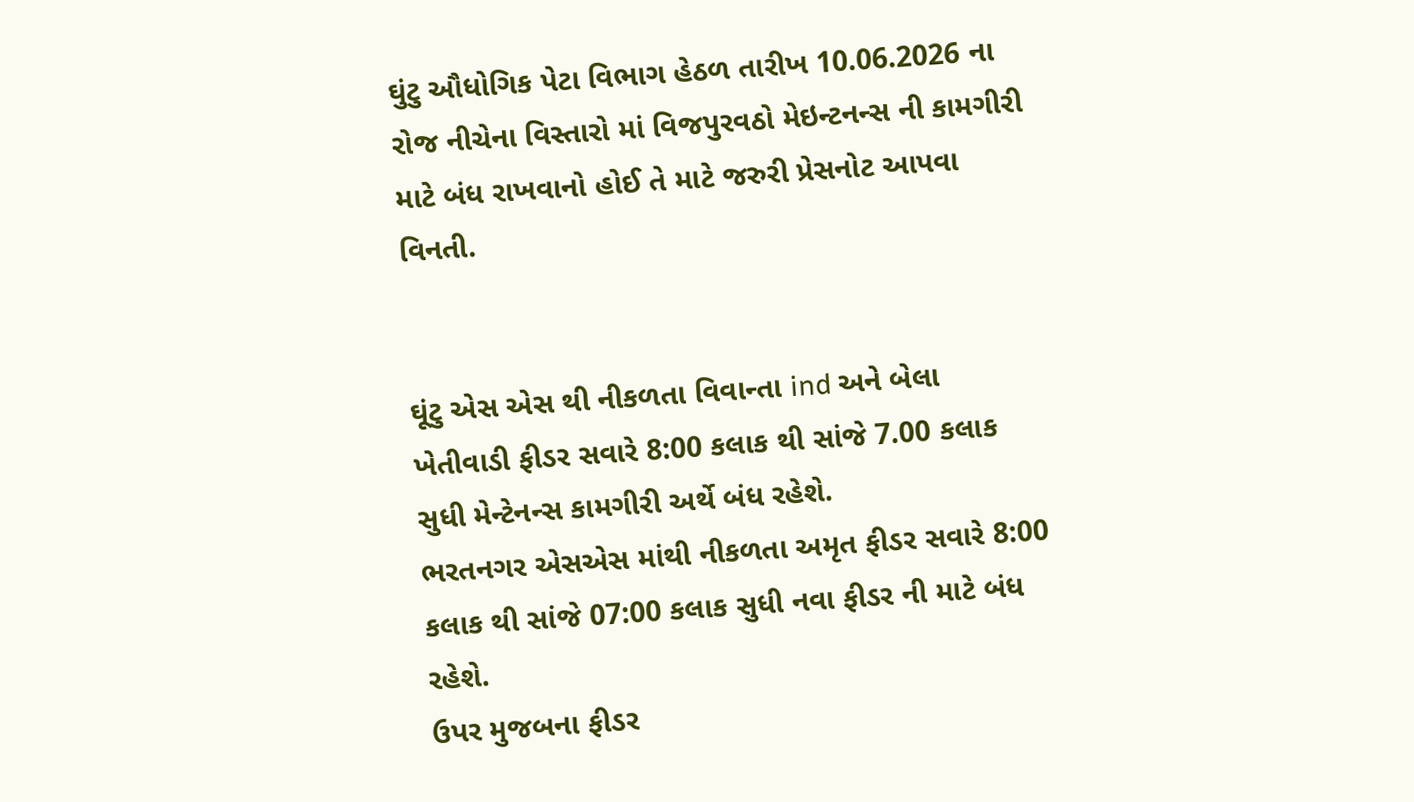ઘુંટુ ઔધોગિક પેટા વિભાગ હેઠળ તારીખ 10.06.2026 ના રોજ નીચેના વિસ્તારો માં વિજપુરવઠો મેઇન્ટનન્સ ની કામગીરી માટે બંધ રાખવાનો હોઈ તે માટે જરુરી પ્રેસનોટ આપવા વિનતી.


ઘૂંટુ એસ એસ થી નીકળતા વિવાન્તા ind અને બેલા ખેતીવાડી ફીડર સવારે 8:00 કલાક થી સાંજે 7.00 કલાક સુધી મેન્ટેનન્સ કામગીરી અર્થે બંધ રહેશે.
ભરતનગર એસએસ માંથી નીકળતા અમૃત ફીડર સવારે 8:00 કલાક થી સાંજે 07:00 કલાક સુધી નવા ફીડર ની માટે બંધ રહેશે.
ઉપર મુજબના ફીડર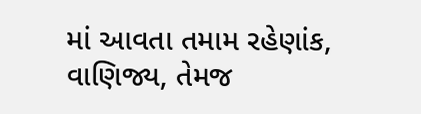માં આવતા તમામ રહેણાંક, વાણિજ્ય, તેમજ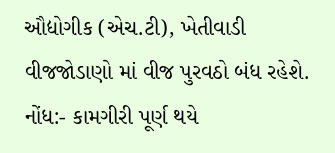ઔદ્યોગીક (એચ.ટી), ખેતીવાડી વીજજોડાણો માં વીજ પુરવઠો બંધ રહેશે.
નોંધ:- કામગીરી પૂર્ણ થયે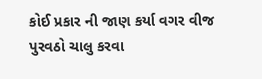કોઈ પ્રકાર ની જાણ કર્યા વગર વીજ પુરવઠો ચાલુ કરવા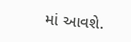માં આવશે.